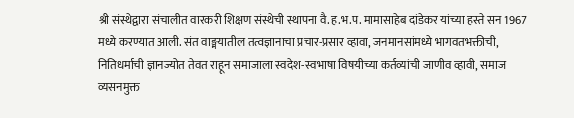श्री संस्थेद्वारा संचालीत वारकरी शिक्षण संस्थेची स्थापना वै.ह.भ.प. मामासाहेब दांडेकर यांच्या हस्ते सन 1967 मध्ये करण्यात आली. संत वाङ्मयातील तत्वज्ञानाचा प्रचार-प्रसार व्हावा, जनमानसांमध्ये भागवतभक्तीची, नितिधर्माची ज्ञानज्योत तेवत राहून समाजाला स्वदेश-स्वभाषा विषयीच्या कर्तव्यांची जाणीव व्हावी, समाज व्यसनमुक्त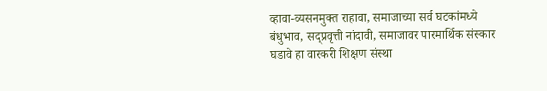व्हावा-व्यसनमुक्त राहावा, समाजाच्या सर्व घटकांमध्ये बंधुभाव, सद्प्रवृत्ती नांदावी, समाजावर पारमार्थिक संस्कार घडावे हा वारकरी शिक्षण संस्था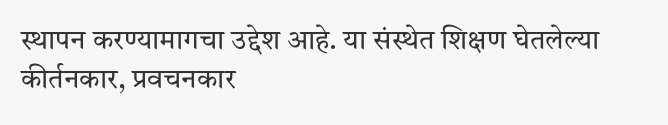स्थापन करण्यामागचा उद्देश आहे. या संस्थेत शिक्षण घेतलेल्या कीर्तनकार, प्रवचनकार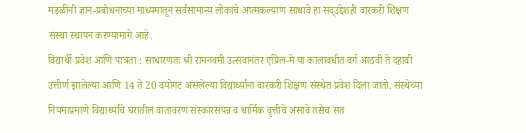मंडळींनी ज्ञान-प्रबोधनाच्या माध्यमातून सर्वसामान्य लोकांचे आत्मकल्याण साधावे हा सद्उद्देशही वारकरी शिक्षण संस्था स्थापन करण्यामागे आहे.
विद्यार्थी प्रवेश आणि पात्रता : साधारणतः श्री रामनवमी उत्सवानंतर एप्रिल-मे या कालावधीत वर्ग आठवी ते दहावी उत्तीर्ण झालेल्या आणि 14 ते 20 वयोगट असलेल्या विद्यार्थ्यांना वारकरी शिक्षण संस्थेत प्रवेश दिला जातो. संस्थेच्या नियमाप्रमाणे विद्यार्थ्यांचे घरातील वातावरण संस्कारसंपन्न व धार्मिक वृत्तीचे असावे तसेच संत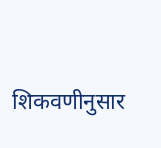शिकवणीनुसार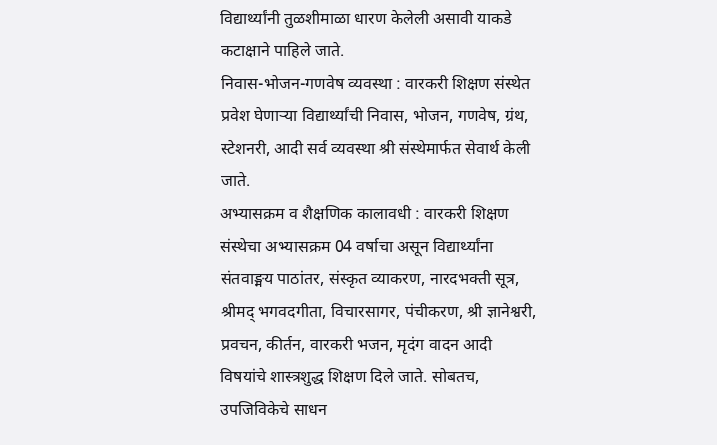विद्यार्थ्यांनी तुळशीमाळा धारण केलेली असावी याकडे कटाक्षाने पाहिले जाते.
निवास-भोजन-गणवेष व्यवस्था : वारकरी शिक्षण संस्थेत प्रवेश घेणाऱ्या विद्यार्थ्यांची निवास, भोजन, गणवेष, ग्रंथ, स्टेशनरी, आदी सर्व व्यवस्था श्री संस्थेमार्फत सेवार्थ केली जाते.
अभ्यासक्रम व शैक्षणिक कालावधी : वारकरी शिक्षण संस्थेचा अभ्यासक्रम 04 वर्षाचा असून विद्यार्थ्यांना संतवाङ्मय पाठांतर, संस्कृत व्याकरण, नारदभक्ती सूत्र, श्रीमद् भगवदगीता, विचारसागर, पंचीकरण, श्री ज्ञानेश्वरी, प्रवचन, कीर्तन, वारकरी भजन, मृदंग वादन आदी विषयांचे शास्त्रशुद्ध शिक्षण दिले जाते. सोबतच, उपजिविकेचे साधन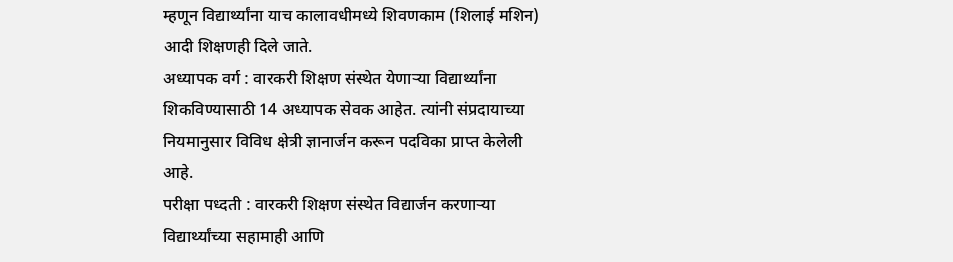म्हणून विद्यार्थ्यांना याच कालावधीमध्ये शिवणकाम (शिलाई मशिन) आदी शिक्षणही दिले जाते.
अध्यापक वर्ग : वारकरी शिक्षण संस्थेत येणाऱ्या विद्यार्थ्यांना शिकविण्यासाठी 14 अध्यापक सेवक आहेत. त्यांनी संप्रदायाच्या नियमानुसार विविध क्षेत्री ज्ञानार्जन करून पदविका प्राप्त केलेली आहे.
परीक्षा पध्दती : वारकरी शिक्षण संस्थेत विद्यार्जन करणाऱ्या विद्यार्थ्यांच्या सहामाही आणि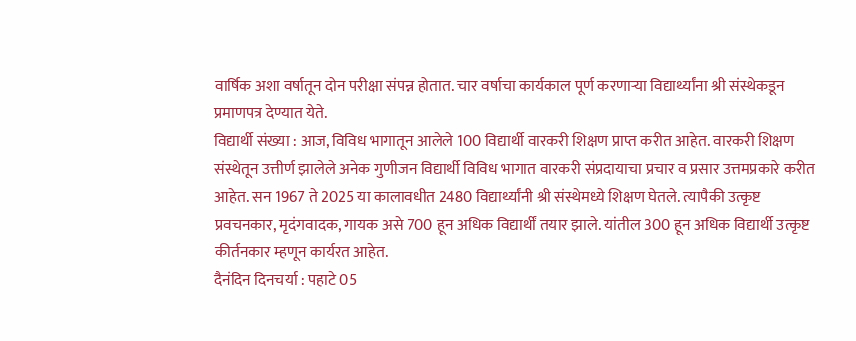वार्षिक अशा वर्षातून दोन परीक्षा संपन्न होतात. चार वर्षाचा कार्यकाल पूर्ण करणाऱ्या विद्यार्थ्यांना श्री संस्थेकडून प्रमाणपत्र देण्यात येते.
विद्यार्थी संख्या : आज, विविध भागातून आलेले 100 विद्यार्थी वारकरी शिक्षण प्राप्त करीत आहेत. वारकरी शिक्षण संस्थेतून उत्तीर्ण झालेले अनेक गुणीजन विद्यार्थी विविध भागात वारकरी संप्रदायाचा प्रचार व प्रसार उत्तमप्रकारे करीत आहेत. सन 1967 ते 2025 या कालावधीत 2480 विद्यार्थ्यांनी श्री संस्थेमध्ये शिक्षण घेतले. त्यापैकी उत्कृष्ट प्रवचनकार, मृदंगवादक, गायक असे 700 हून अधिक विद्यार्थीं तयार झाले. यांतील 300 हून अधिक विद्यार्थी उत्कृष्ट कीर्तनकार म्हणून कार्यरत आहेत.
दैनंदिन दिनचर्या : पहाटे 05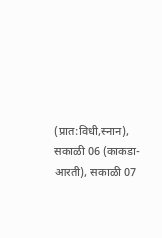(प्रात:विधी,स्नान), सकाळी 06 (काकडा-आरती), सकाळी 07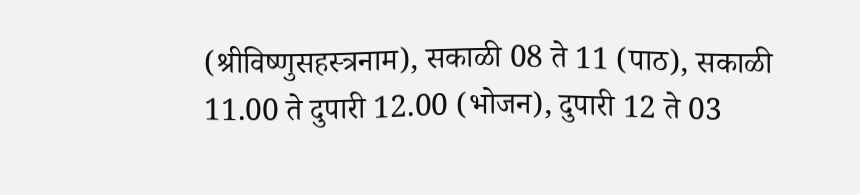(श्रीविष्णुसहस्त्रनाम), सकाळी 08 ते 11 (पाठ), सकाळी 11.00 ते दुपारी 12.00 (भोजन), दुपारी 12 ते 03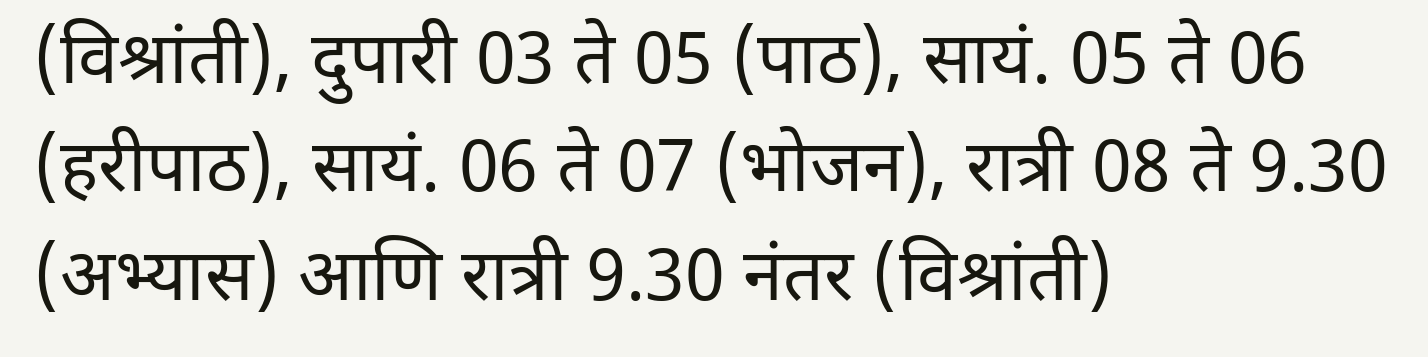(विश्रांती), दुपारी 03 ते 05 (पाठ), सायं. 05 ते 06 (हरीपाठ), सायं. 06 ते 07 (भोजन), रात्री 08 ते 9.30 (अभ्यास) आणि रात्री 9.30 नंतर (विश्रांती)